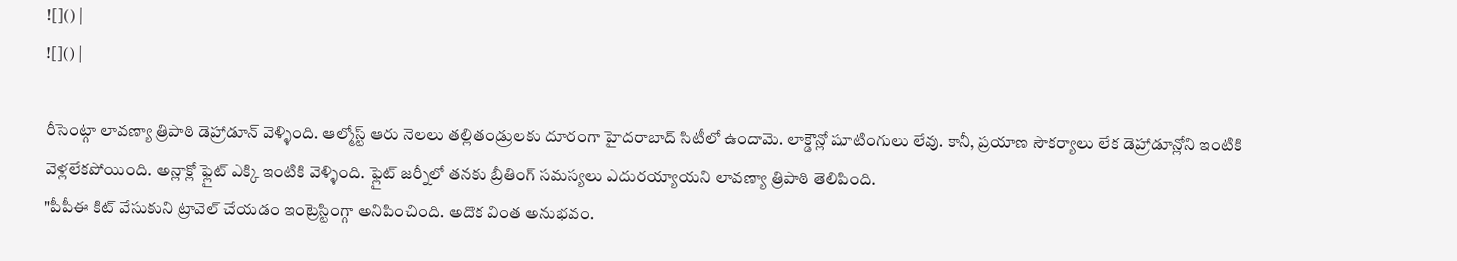![]() |
![]() |

రీసెంట్గా లావణ్యా త్రిపాఠి డెహ్రాడూన్ వెళ్ళింది. ఆల్మోస్ట్ ఆరు నెలలు తల్లితండ్రులకు దూరంగా హైదరాబాద్ సిటీలో ఉందామె. లాక్డౌన్లో షూటింగులు లేవు. కానీ, ప్రయాణ సౌకర్యాలు లేక డెహ్రాడూన్లోని ఇంటికి వెళ్లలేకపోయింది. అన్లాక్లో ఫ్లైట్ ఎక్కి ఇంటికి వెళ్ళింది. ఫ్లైట్ జర్నీలో తనకు బ్రీతింగ్ సమస్యలు ఎదురయ్యాయని లావణ్యా త్రిపాఠి తెలిపింది.
"పీపీఈ కిట్ వేసుకుని ట్రావెల్ చేయడం ఇంట్రెస్టింగ్గా అనిపించింది. అదొక వింత అనుభవం.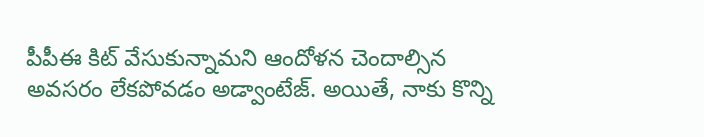పీపీఈ కిట్ వేసుకున్నామని ఆందోళన చెందాల్సిన అవసరం లేకపోవడం అడ్వాంటేజ్. అయితే, నాకు కొన్ని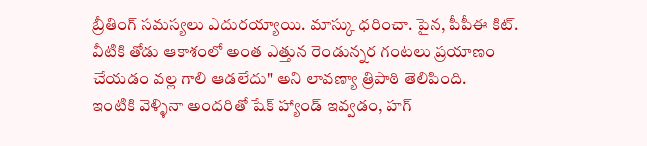బ్రీతింగ్ సమస్యలు ఎదురయ్యాయి. మాస్కు ధరించా. పైన, పీపీఈ కిట్. వీటికి తోడు ఆకాశంలో అంత ఎత్తున రెండున్నర గంటలు ప్రయాణం చేయడం వల్ల గాలి ఆడలేదు" అని లావణ్యా త్రిపాఠి తెలిపింది.
ఇంటికి వెళ్ళినా అందరితో షేక్ హ్యాండ్ ఇవ్వడం, హగ్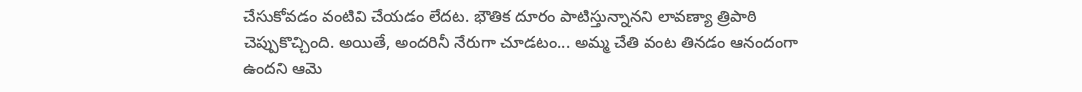చేసుకోవడం వంటివి చేయడం లేదట. భౌతిక దూరం పాటిస్తున్నానని లావణ్యా త్రిపాఠి చెప్పుకొచ్చింది. అయితే, అందరినీ నేరుగా చూడటం... అమ్మ చేతి వంట తినడం ఆనందంగా ఉందని ఆమె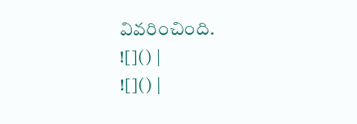వివరించింది.
![]() |
![]() |